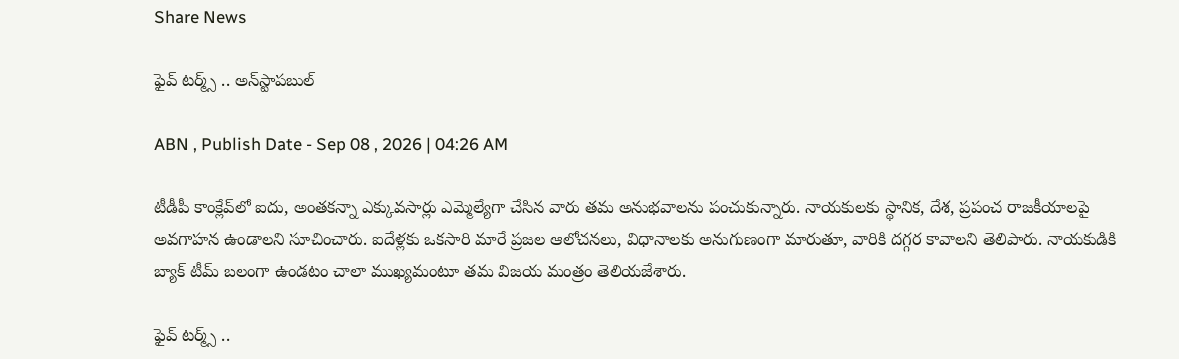Share News

ఫైవ్‌ టర్మ్స్‌ .. అన్‌స్టాపబుల్‌

ABN , Publish Date - Sep 08 , 2026 | 04:26 AM

టీడీపీ కాంక్లేవ్‌లో ఐదు, అంతకన్నా ఎక్కువసార్లు ఎమ్మెల్యేగా చేసిన వారు తమ అనుభవాలను పంచుకున్నారు. నాయకులకు స్థానిక, దేశ, ప్రపంచ రాజకీయాలపై అవగాహన ఉండాలని సూచించారు. ఐదేళ్లకు ఒకసారి మారే ప్రజల ఆలోచనలు, విధానాలకు అనుగుణంగా మారుతూ, వారికి దగ్గర కావాలని తెలిపారు. నాయకుడికి బ్యాక్‌ టీమ్‌ బలంగా ఉండటం చాలా ముఖ్యమంటూ తమ విజయ మంత్రం తెలియజేశారు.

ఫైవ్‌ టర్మ్స్‌ ..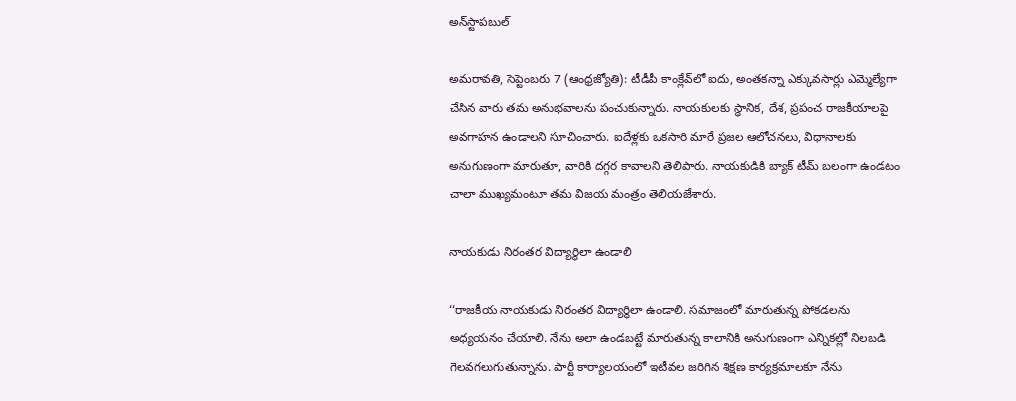అన్‌స్టాపబుల్‌

అమరావతి, సెప్టెంబరు 7 (ఆంధ్రజ్యోతి): టీడీపీ కాంక్లేవ్‌లో ఐదు, అంతకన్నా ఎక్కువసార్లు ఎమ్మెల్యేగా చేసిన వారు తమ అనుభవాలను పంచుకున్నారు. నాయకులకు స్థానిక, దేశ, ప్రపంచ రాజకీయాలపై అవగాహన ఉండాలని సూచించారు. ఐదేళ్లకు ఒకసారి మారే ప్రజల ఆలోచనలు, విధానాలకు అనుగుణంగా మారుతూ, వారికి దగ్గర కావాలని తెలిపారు. నాయకుడికి బ్యాక్‌ టీమ్‌ బలంగా ఉండటం చాలా ముఖ్యమంటూ తమ విజయ మంత్రం తెలియజేశారు.

నాయకుడు నిరంతర విద్యార్థిలా ఉండాలి

‘‘రాజకీయ నాయకుడు నిరంతర విద్యార్థిలా ఉండాలి. సమాజంలో మారుతున్న పోకడలను అధ్యయనం చేయాలి. నేను అలా ఉండబట్టే మారుతున్న కాలానికి అనుగుణంగా ఎన్నికల్లో నిలబడి గెలవగలుగుతున్నాను. పార్టీ కార్యాలయంలో ఇటీవల జరిగిన శిక్షణ కార్యక్రమాలకూ నేను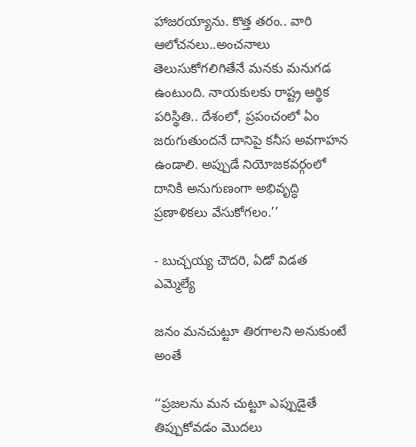హాజరయ్యాను. కొత్త తరం.. వారి ఆలోచనలు..అంచనాలు తెలుసుకోగలిగితేనే మనకు మనుగడ ఉంటుంది. నాయకులకు రాష్ట్ర ఆర్థిక పరిస్థితి.. దేశంలో, ప్రపంచంలో ఏం జరుగుతుందనే దానిపై కనీస అవగాహన ఉండాలి. అప్పుడే నియోజకవర్గంలో దానికి అనుగుణంగా అభివృద్ధి ప్రణాళికలు వేసుకోగలం.’’

- బుచ్చయ్య చౌదరి, ఏడో విడత ఎమ్మెల్యే

జనం మనచుట్టూ తిరగాలని అనుకుంటే అంతే

‘‘ప్రజలను మన చుట్టూ ఎప్పుడైతే తిప్పుకోవడం మొదలు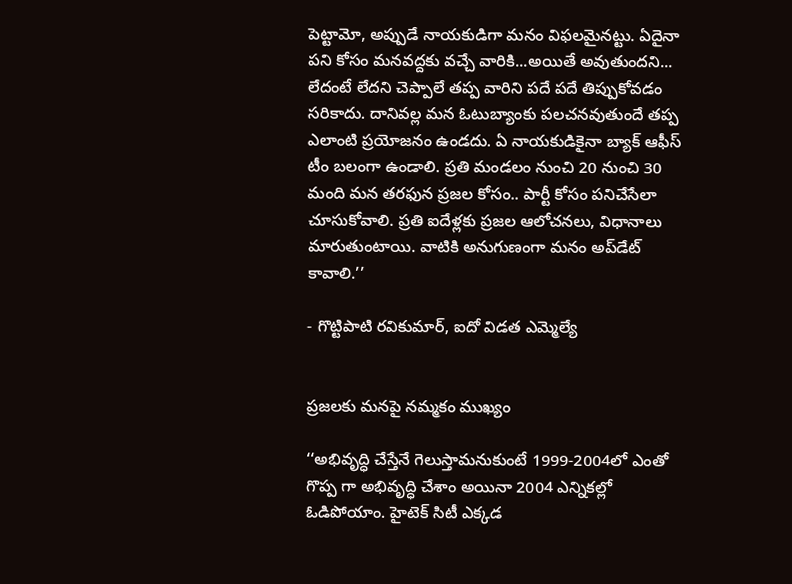పెట్టామో, అప్పుడే నాయకుడిగా మనం విఫలమైనట్టు. ఏదైనా పని కోసం మనవద్దకు వచ్చే వారికి...అయితే అవుతుందని... లేదంటే లేదని చెప్పాలే తప్ప వారిని పదే పదే తిప్పుకోవడం సరికాదు. దానివల్ల మన ఓటుబ్యాంకు పలచనవుతుందే తప్ప ఎలాంటి ప్రయోజనం ఉండదు. ఏ నాయకుడికైనా బ్యాక్‌ ఆఫీస్‌ టీం బలంగా ఉండాలి. ప్రతి మండలం నుంచి 20 నుంచి 30 మంది మన తరఫున ప్రజల కోసం.. పార్టీ కోసం పనిచేసేలా చూసుకోవాలి. ప్రతి ఐదేళ్లకు ప్రజల ఆలోచనలు, విధానాలు మారుతుంటాయి. వాటికి అనుగుణంగా మనం అప్‌డేట్‌ కావాలి.’’

- గొట్టిపాటి రవికుమార్‌, ఐదో విడత ఎమ్మెల్యే


ప్రజలకు మనపై నమ్మకం ముఖ్యం

‘‘అభివృద్ధి చేస్తేనే గెలుస్తామనుకుంటే 1999-2004లో ఎంతో గొప్ప గా అభివృద్ధి చేశాం అయినా 2004 ఎన్నికల్లో ఓడిపోయాం. హైటెక్‌ సిటీ ఎక్కడ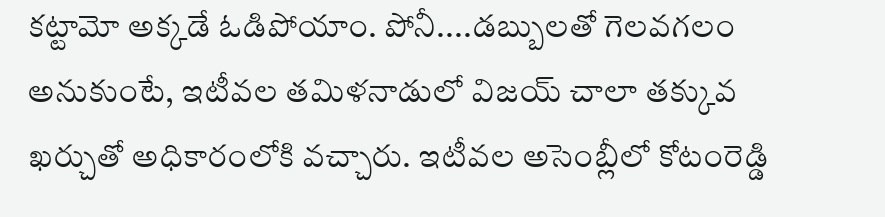కట్టామో అక్కడే ఓడిపోయాం. పోనీ....డబ్బులతో గెలవగలం అనుకుంటే, ఇటీవల తమిళనాడులో విజయ్‌ చాలా తక్కువ ఖర్చుతో అధికారంలోకి వచ్చారు. ఇటీవల అసెంబ్లీలో కోటంరెడ్డి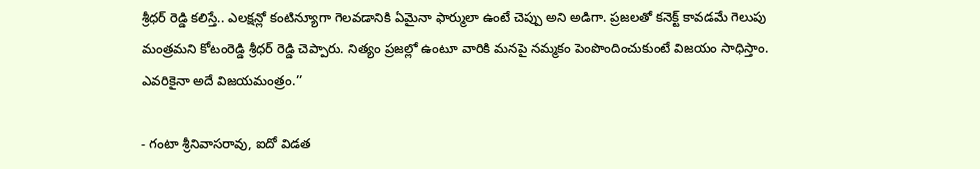శ్రీధర్‌ రెడ్డి కలిస్తే.. ఎలక్షన్లో కంటిన్యూగా గెలవడానికి ఏమైనా ఫార్ములా ఉంటే చెప్పు అని అడిగా. ప్రజలతో కనెక్ట్‌ కావడమే గెలుపు మంత్రమని కోటంరెడ్డి శ్రీధర్‌ రెడ్డి చెప్పారు. నిత్యం ప్రజల్లో ఉంటూ వారికి మనపై నమ్మకం పెంపొందించుకుంటే విజయం సాధిస్తాం. ఎవరికైనా అదే విజయమంత్రం.’’

- గంటా శ్రీనివాసరావు, ఐదో విడత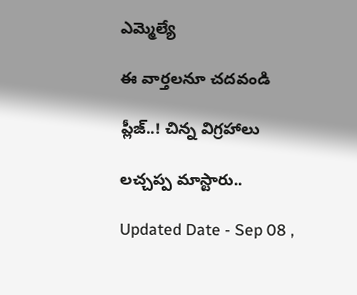ఎమ్మెల్యే

ఈ వార్తలనూ చదవండి

ప్లీజ్‌..! చిన్న విగ్రహాలు

లచ్చప్ప మాస్టారు..

Updated Date - Sep 08 ,